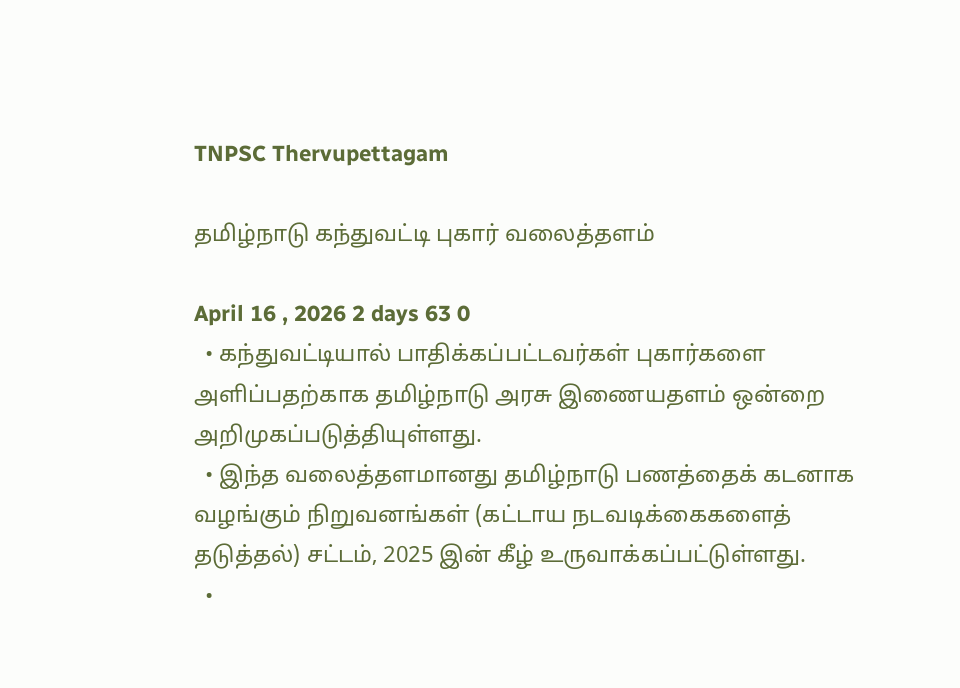TNPSC Thervupettagam

தமிழ்நாடு கந்துவட்டி புகார் வலைத்தளம்

April 16 , 2026 2 days 63 0
  • கந்துவட்டியால் பாதிக்கப்பட்டவர்கள் புகார்களை அளிப்பதற்காக தமிழ்நாடு அரசு இணையதளம் ஒன்றை அறிமுகப்படுத்தியுள்ளது.
  • இந்த வலைத்தளமானது தமிழ்நாடு பணத்தைக் கடனாக வழங்கும் நிறுவனங்கள் (கட்டாய நடவடிக்கைகளைத் தடுத்தல்) சட்டம், 2025 இன் கீழ் உருவாக்கப்பட்டுள்ளது.
  •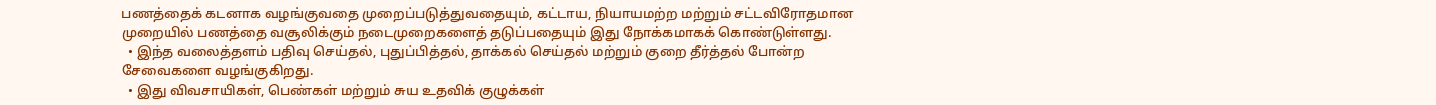பணத்தைக் கடனாக வழங்குவதை முறைப்படுத்துவதையும், கட்டாய, நியாயமற்ற மற்றும் சட்டவிரோதமான முறையில் பணத்தை வசூலிக்கும் நடைமுறைகளைத் தடுப்பதையும் இது நோக்கமாகக் கொண்டுள்ளது.
  • இந்த வலைத்தளம் பதிவு செய்தல், புதுப்பித்தல், தாக்கல் செய்தல் மற்றும் குறை தீர்த்தல் போன்ற சேவைகளை வழங்குகிறது.
  • இது விவசாயிகள், பெண்கள் மற்றும் சுய உதவிக் குழுக்கள்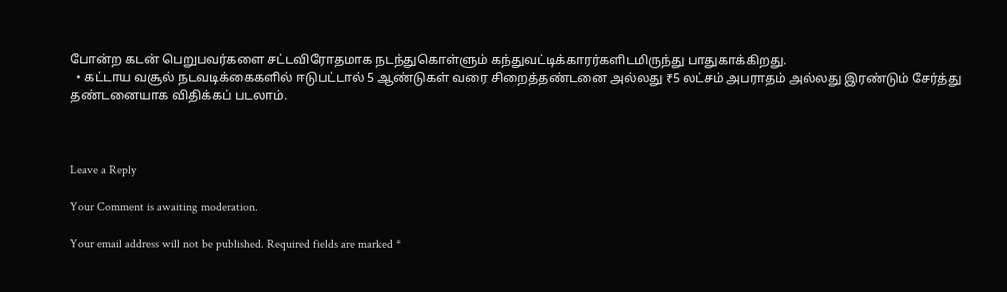போன்ற கடன் பெறுபவர்களை சட்டவிரோதமாக நடந்துகொள்ளும் கந்துவட்டிக்காரர்களிடமிருந்து பாதுகாக்கிறது.
  • கட்டாய வசூல் நடவடிக்கைகளில் ஈடுபட்டால் 5 ஆண்டுகள் வரை சிறைத்தண்டனை அல்லது ₹5 லட்சம் அபராதம் அல்லது இரண்டும் சேர்த்து தண்டனையாக விதிக்கப் படலாம்.



Leave a Reply

Your Comment is awaiting moderation.

Your email address will not be published. Required fields are marked *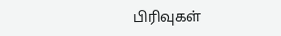பிரிவுகள்